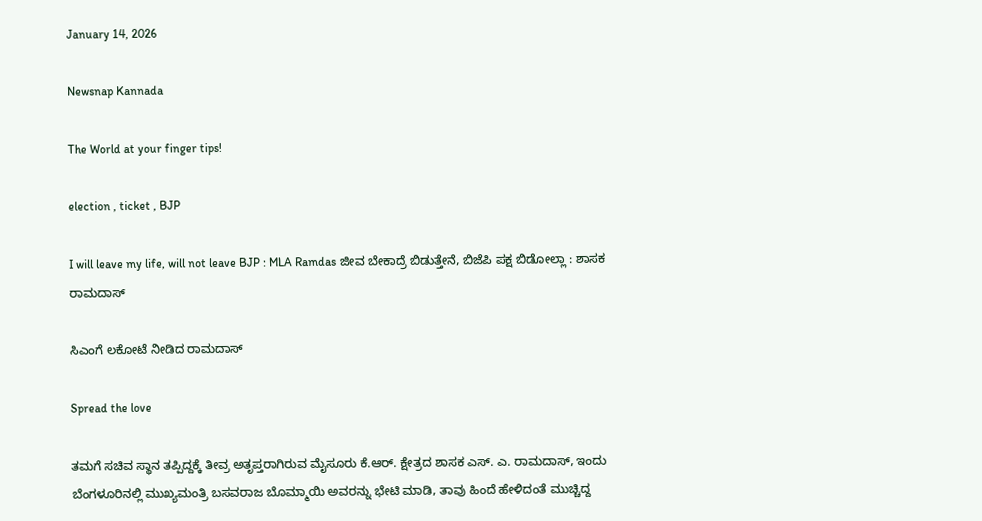January 14, 2026

Newsnap Kannada

The World at your finger tips!

election , ticket , BJP

I will leave my life, will not leave BJP : MLA Ramdas ಜೀವ ಬೇಕಾದ್ರೆ ಬಿಡುತ್ತೇನೆ, ಬಿಜೆಪಿ ಪಕ್ಷ ಬಿಡೋಲ್ಲಾ : ಶಾಸಕ ರಾಮದಾಸ್‌

ಸಿಎಂಗೆ ಲಕೋಟೆ ನೀಡಿದ ರಾಮದಾಸ್

Spread the love

ತಮಗೆ ಸಚಿವ ಸ್ಥಾನ ತಪ್ಪಿದ್ದಕ್ಕೆ ತೀವ್ರ ಅತೃಪ್ತರಾಗಿರುವ ಮೈಸೂರು ಕೆ.ಆರ್. ಕ್ಷೇತ್ರದ ಶಾಸಕ ಎಸ್. ಎ. ರಾಮದಾಸ್, ಇಂದು ಬೆಂಗಳೂರಿನಲ್ಲಿ ಮುಖ್ಯಮಂತ್ರಿ ಬಸವರಾಜ ಬೊಮ್ಮಾಯಿ ಅವರನ್ನು ಭೇಟಿ ಮಾಡಿ, ತಾವು ಹಿಂದೆ ಹೇಳಿದಂತೆ ಮುಚ್ಚಿದ್ದ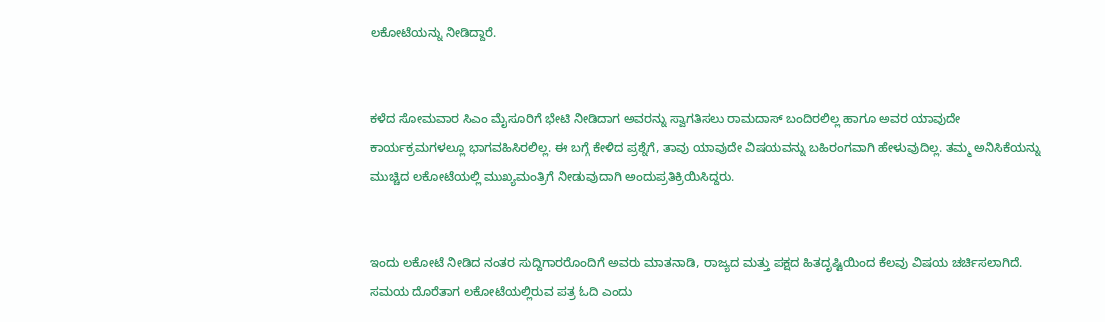ಲಕೋಟೆಯನ್ನು ನೀಡಿದ್ದಾರೆ.


ಕಳೆದ ಸೋಮವಾರ ಸಿಎಂ ಮೈಸೂರಿಗೆ ಭೇಟಿ ನೀಡಿದಾಗ ಅವರನ್ನು ಸ್ವಾಗತಿಸಲು ರಾಮದಾಸ್ ಬಂದಿರಲಿಲ್ಲ ಹಾಗೂ ಅವರ ಯಾವುದೇ ಕಾರ್ಯಕ್ರಮಗಳಲ್ಲೂ ಭಾಗವಹಿಸಿರಲಿಲ್ಲ. ಈ ಬಗ್ಗೆ ಕೇಳಿದ ಪ್ರಶ್ನೆಗೆ, ತಾವು ಯಾವುದೇ ವಿಷಯವನ್ನು ಬಹಿರಂಗವಾಗಿ ಹೇಳುವುದಿಲ್ಲ. ತಮ್ಮ ಅನಿಸಿಕೆಯನ್ನು ಮುಚ್ಚಿದ ಲಕೋಟೆಯಲ್ಲಿ ಮುಖ್ಯಮಂತ್ರಿಗೆ ನೀಡುವುದಾಗಿ ಅಂದುಪ್ರತಿಕ್ರಿಯಿಸಿದ್ದರು.


ಇಂದು ಲಕೋಟೆ ನೀಡಿದ ನಂತರ ಸುದ್ದಿಗಾರರೊಂದಿಗೆ ಅವರು ಮಾತನಾಡಿ, ರಾಜ್ಯದ ಮತ್ತು ಪಕ್ಷದ ಹಿತದೃಷ್ಟಿಯಿಂದ ಕೆಲವು ವಿಷಯ ಚರ್ಚಿಸಲಾಗಿದೆ. ಸಮಯ ದೊರೆತಾಗ ಲಕೋಟೆಯಲ್ಲಿರುವ ಪತ್ರ ಓದಿ ಎಂದು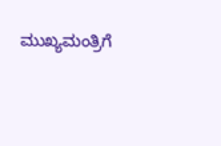ಮುಖ್ಯಮಂತ್ರಿಗೆ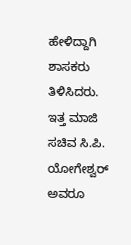ಹೇಳಿದ್ದಾಗಿ ಶಾಸಕರು ತಿಳಿಸಿದರು. ಇತ್ತ ಮಾಜಿ ಸಚಿವ ಸಿ.ಪಿ. ಯೋಗೇಶ್ವರ್ ಅವರೂ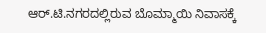ಆರ್.ಟಿ.ನಗರದಲ್ಲಿರುವ ಬೊಮ್ಮಾಯಿ ನಿವಾಸಕ್ಕೆ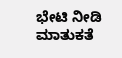ಭೇಟಿ ನೀಡಿ ಮಾತುಕತೆ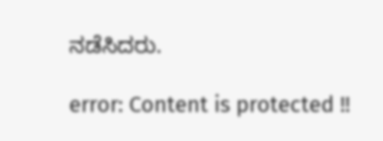ನಡೆಸಿದರು.

error: Content is protected !!